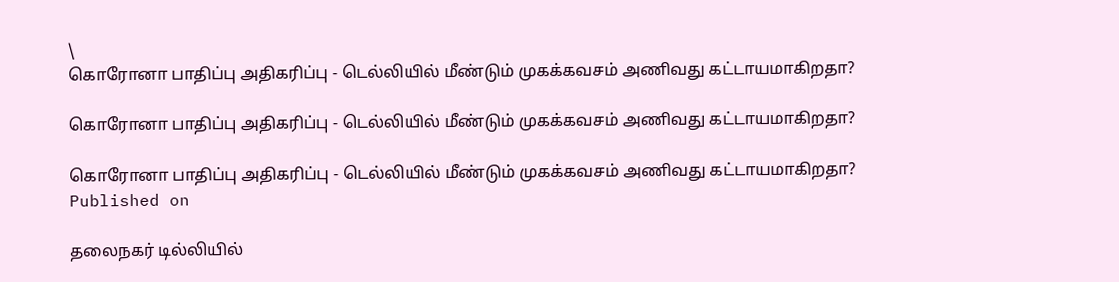\
கொரோனா பாதிப்பு அதிகரிப்பு - டெல்லியில் மீண்டும் முகக்கவசம் அணிவது கட்டாயமாகிறதா?

கொரோனா பாதிப்பு அதிகரிப்பு - டெல்லியில் மீண்டும் முகக்கவசம் அணிவது கட்டாயமாகிறதா?

கொரோனா பாதிப்பு அதிகரிப்பு - டெல்லியில் மீண்டும் முகக்கவசம் அணிவது கட்டாயமாகிறதா?
Published on

தலைநகர் டில்லியில்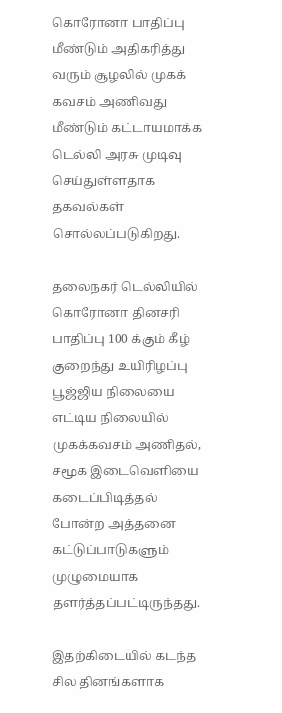கொரோனா பாதிப்பு மீண்டும் அதிகரித்து வரும் சூழலில் முகக் கவசம் அணிவது மீண்டும் கட்டாயமாக்க டெல்லி அரசு முடிவு செய்துள்ளதாக தகவல்கள் சொல்லப்படுகிறது.

தலைநகர் டெல்லியில் கொரோனா தினசரி பாதிப்பு 100 க்கும் கீழ் குறைந்து உயிரிழப்பு பூஜ்ஜிய நிலையை எட்டிய நிலையில் முகக்கவசம் அணிதல், சமூக இடைவெளியை கடைப்பிடித்தல் போன்ற அத்தனை கட்டுப்பாடுகளும் முழுமையாக தளர்த்தப்பட்டிருந்தது.

இதற்கிடையில் கடந்த சில தினங்களாக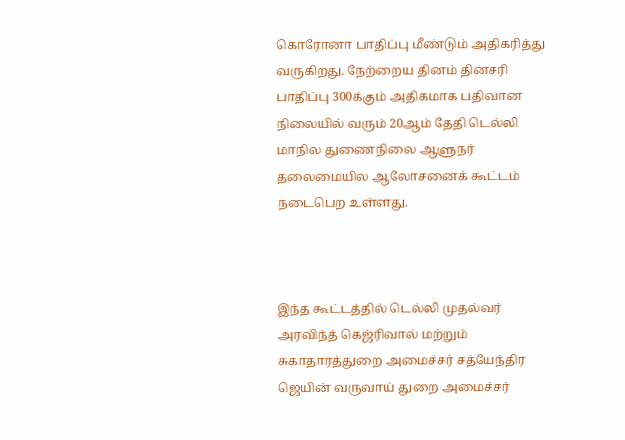கொரோனா பாதிப்பு மீண்டும் அதிகரித்து வருகிறது. நேற்றைய தினம் தினசரி பாதிப்பு 300க்கும் அதிகமாக பதிவான நிலையில் வரும் 20ஆம் தேதி டெல்லி மாநில துணைநிலை ஆளுநர் தலைமையில ஆலோசனைக் கூட்டம்  நடைபெற உள்ளது.



இந்த கூட்டத்தில் டெல்லி முதல்வர் அரவிந்த் கெஜ்ரிவால் மற்றும் சுகாதாரத்துறை அமைச்சர் சத்யேந்திர ஜெயின் வருவாய் துறை அமைச்சர்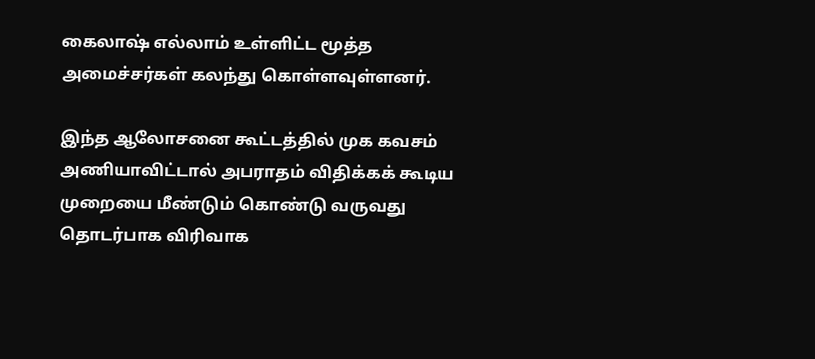கைலாஷ் எல்லாம் உள்ளிட்ட மூத்த அமைச்சர்கள் கலந்து கொள்ளவுள்ளனர்.

இந்த ஆலோசனை கூட்டத்தில் முக கவசம் அணியாவிட்டால் அபராதம் விதிக்கக் கூடிய முறையை மீண்டும் கொண்டு வருவது தொடர்பாக விரிவாக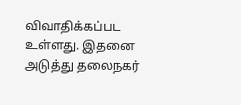விவாதிக்கப்பட உள்ளது. இதனை அடுத்து தலைநகர்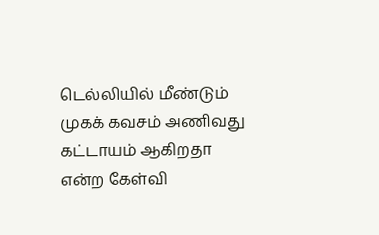டெல்லியில் மீண்டும் முகக் கவசம் அணிவது கட்டாயம் ஆகிறதா என்ற கேள்வி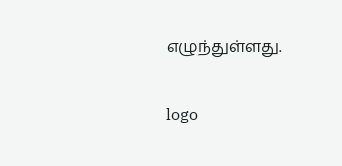எழுந்துள்ளது.

logo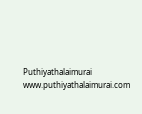Puthiyathalaimurai
www.puthiyathalaimurai.com